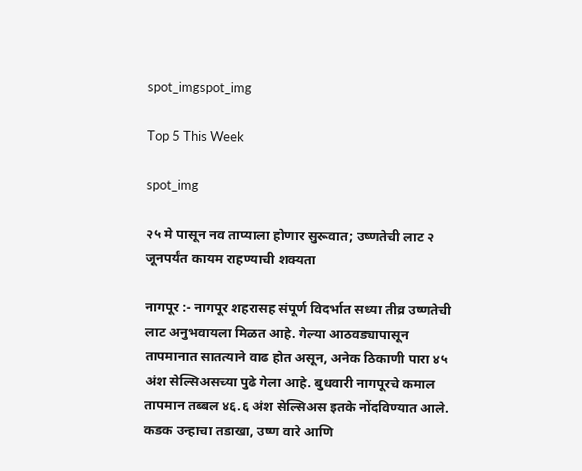spot_imgspot_img

Top 5 This Week

spot_img

२५ मे पासून नव ताप्याला होणार सुरूवात; उष्णतेची लाट २ जूनपर्यंत कायम राहण्याची शक्यता

नागपूर :- नागपूर शहरासह संपूर्ण विदर्भात सध्या तीव्र उष्णतेची लाट अनुभवायला मिळत आहे. गेल्या आठवड्यापासून तापमानात सातत्याने वाढ होत असून, अनेक ठिकाणी पारा ४५ अंश सेल्सिअसच्या पुढे गेला आहे. बुधवारी नागपूरचे कमाल तापमान तब्बल ४६.६ अंश सेल्सिअस इतके नोंदविण्यात आले. कडक उन्हाचा तडाखा, उष्ण वारे आणि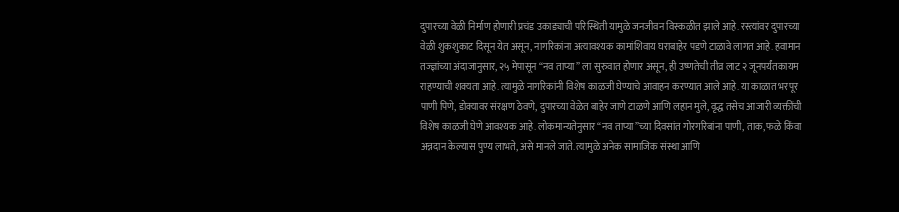दुपारच्या वेळी निर्माण होणारी प्रचंड उकाड्याची परिस्थिती यामुळे जनजीवन विस्कळीत झाले आहे. रस्त्यांवर दुपारच्या वेळी शुकशुकाट दिसून येत असून, नागरिकांना अत्यावश्यक कामांशिवाय घराबाहेर पडणे टाळावे लागत आहे. हवामान तज्ज्ञांच्या अंदाजानुसार, २५ मेपासून “नव ताप्या” ला सुरुवात होणार असून, ही उष्णतेची तीव्र लाट २ जूनपर्यंतकायम राहण्याची शक्यता आहे. त्यामुळे नागरिकांनी विशेष काळजी घेण्याचे आवाहन करण्यात आले आहे. या काळात भरपूर पाणी पिणे, डोक्यावर संरक्षण ठेवणे, दुपारच्या वेळेत बाहेर जाणे टाळणे आणि लहान मुले, वृद्ध तसेच आजारी व्यक्तींची विशेष काळजी घेणे आवश्यक आहे. लोकमान्यतेनुसार “नव ताप्या”च्या दिवसांत गोरगरिबांना पाणी, ताक, फळे किंवा अन्नदान केल्यास पुण्य लाभते, असे मानले जाते. त्यामुळे अनेक सामाजिक संस्था आणि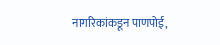नागरिकांकडून पाणपोई,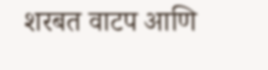शरबत वाटप आणि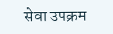सेवा उपक्रम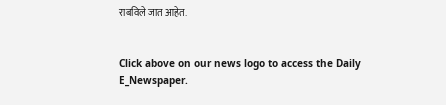राबविले जात आहेत.


Click above on our news logo to access the Daily E_Newspaper.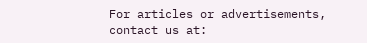For articles or advertisements, contact us at: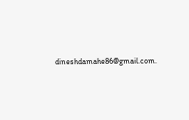dineshdamahe86@gmail.com.